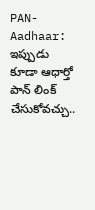PAN-Aadhaar: ఇప్పుడు కూడా ఆధార్తో పాన్ లింక్ చేసుకోవచ్చు..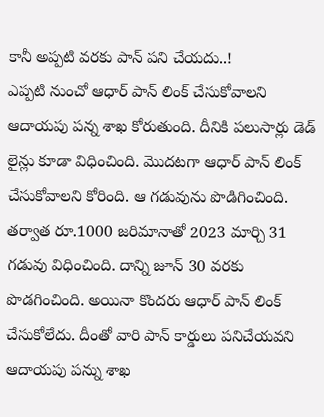కానీ అప్పటి వరకు పాన్ పని చేయదు..!
ఎప్పటి నుంచో ఆధార్ పాన్ లింక్ చేసుకోవాలని ఆదాయపు పన్న శాఖ కోరుతుంది. దీనికి పలుసార్లు డెడ్ లైన్లు కూడా విధించింది. మొదటగా ఆధార్ పాన్ లింక్ చేసుకోవాలని కోరింది. ఆ గడువును పొడిగించింది. తర్వాత రూ.1000 జరిమానాతో 2023 మార్చి 31 గడువు విధించింది. దాన్ని జూన్ 30 వరకు పొడగించింది. అయినా కొందరు ఆధార్ పాన్ లింక్ చేసుకోలేదు. దీంతో వారి పాన్ కార్డులు పనిచేయవని ఆదాయపు పన్ను శాఖ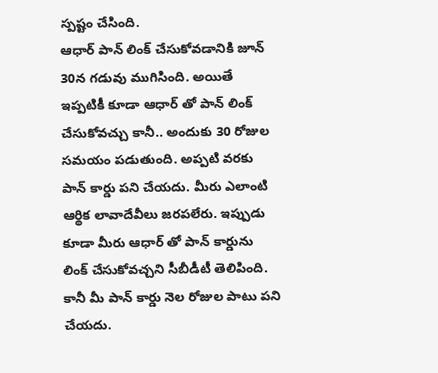స్పష్టం చేసింది.
ఆధార్ పాన్ లింక్ చేసుకోవడానికి జూన్ 30న గడువు ముగిసింది. అయితే ఇప్పటికీ కూడా ఆధార్ తో పాన్ లింక్ చేసుకోవచ్చు కానీ.. అందుకు 30 రోజుల సమయం పడుతుంది. అప్పటి వరకు పాన్ కార్డు పని చేయదు. మీరు ఎలాంటి ఆర్థిక లావాదేవీలు జరపలేరు. ఇప్పుడు కూడా మీరు ఆధార్ తో పాన్ కార్డును లింక్ చేసుకోవచ్చని సీబీడీటీ తెలిపింది. కానీ మీ పాన్ కార్డు నెల రోజుల పాటు పని చేయదు.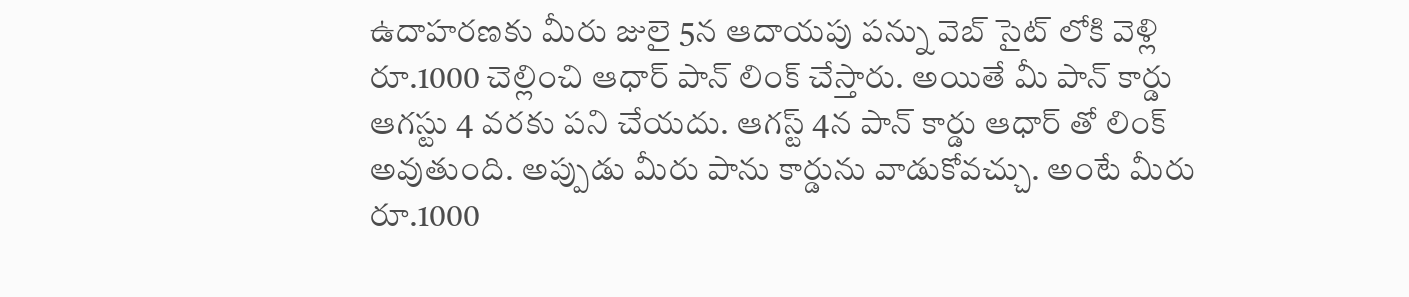ఉదాహరణకు మీరు జులై 5న ఆదాయపు పన్ను వెబ్ సైట్ లోకి వెళ్లి రూ.1000 చెల్లించి ఆధార్ పాన్ లింక్ చేస్తారు. అయితే మీ పాన్ కార్డు ఆగస్టు 4 వరకు పని చేయదు. ఆగస్ట్ 4న పాన్ కార్డు ఆధార్ తో లింక్ అవుతుంది. అప్పుడు మీరు పాను కార్డును వాడుకోవచ్చు. అంటే మీరు రూ.1000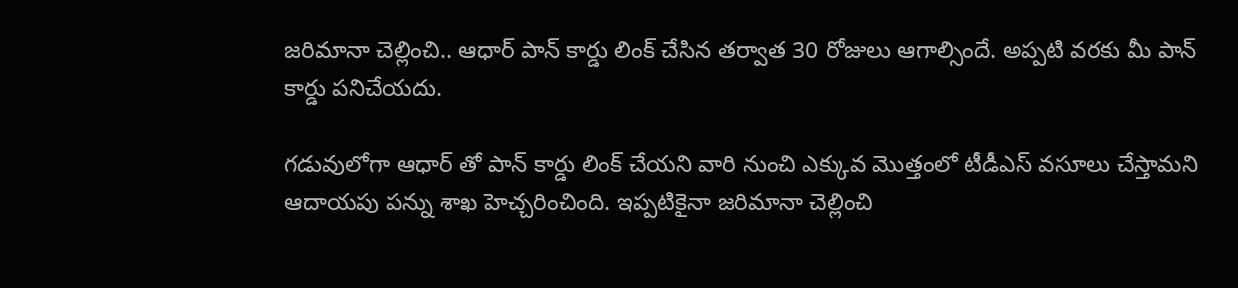జరిమానా చెల్లించి.. ఆధార్ పాన్ కార్డు లింక్ చేసిన తర్వాత 30 రోజులు ఆగాల్సిందే. అప్పటి వరకు మీ పాన్ కార్డు పనిచేయదు.

గడువులోగా ఆధార్ తో పాన్ కార్డు లింక్ చేయని వారి నుంచి ఎక్కువ మొత్తంలో టీడీఎస్ వసూలు చేస్తామని ఆదాయపు పన్ను శాఖ హెచ్చరించింది. ఇప్పటికైనా జరిమానా చెల్లించి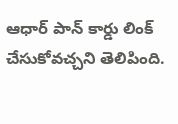ఆధార్ పాన్ కార్డు లింక్ చేసుకోవచ్చని తెలిపింది.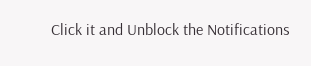Click it and Unblock the Notifications